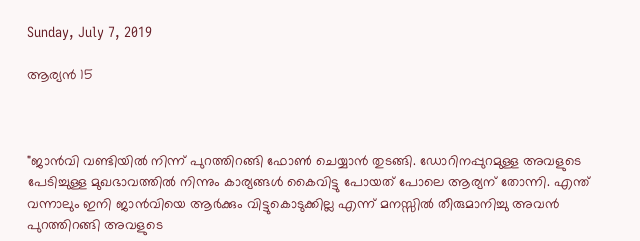Sunday, July 7, 2019

ആര്യൻ 15



"ജാൻവി വണ്ടിയിൽ നിന്ന് പുറത്തിറങ്ങി ഫോൺ ചെയ്യാൻ തുടങ്ങി. ഡോറിനപ്പുറമുള്ള അവളുടെ പേടിച്ചുള്ള മുഖഭാവത്തിൽ നിന്നും കാര്യങ്ങൾ കൈവിട്ടു പോയത് പോലെ ആര്യന് തോന്നി. എന്ത് വന്നാലും ഇനി ജാൻവിയെ ആർക്കും വിട്ടുകൊടുക്കില്ല എന്ന് മനസ്സിൽ തീരുമാനിച്ചു അവൻ പുറത്തിറങ്ങി അവളുടെ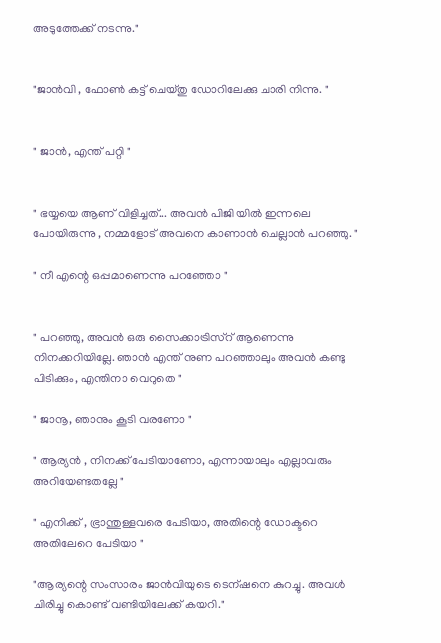അടുത്തേക്ക് നടന്നു."


"ജാൻവി , ഫോൺ കട്ട് ചെയ്തു ഡോറിലേക്കു ചാരി നിന്നു. "


" ജാൻ, എന്ത് പറ്റി "


" ഭയ്യയെ ആണ് വിളിച്ചത്... അവൻ പിജി യിൽ ഇന്നലെ പോയിരുന്നു , നമ്മളോട് അവനെ കാണാൻ ചെല്ലാൻ പറഞ്ഞു. "

" നീ എന്റെ ഒപ്പമാണെന്നു പറഞ്ഞോ "


" പറഞ്ഞു, അവൻ ഒരു സൈക്കാട്രിസ്റ് ആണെന്നു നിനക്കറിയില്ലേ. ഞാൻ എന്ത് നുണ പറഞ്ഞാലും അവൻ കണ്ടു പിടിക്കും, എന്തിനാ വെറുതെ "

" ജാനൂ, ഞാനും കൂടി വരണോ "

" ആര്യൻ , നിനക്ക് പേടിയാണോ, എന്നായാലും എല്ലാവരും അറിയേണ്ടതല്ലേ "

" എനിക്ക് , ഭ്രാന്തുള്ളവരെ പേടിയാ, അതിന്റെ ഡോക്ടറെ അതിലേറെ പേടിയാ "

"ആര്യന്റെ സംസാരം ജാൻവിയുടെ ടെന്ഷനെ കുറച്ചു. അവൾ ചിരിച്ചു കൊണ്ട് വണ്ടിയിലേക്ക് കയറി."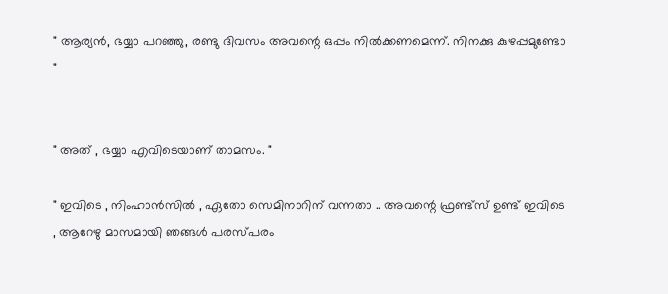" ആര്യൻ, ഭയ്യാ പറഞ്ഞു, രണ്ടു ദിവസം അവന്റെ ഒപ്പം നിൽക്കണമെന്ന്. നിനക്കു കുഴപ്പമുണ്ടോ "


" അത് , ഭയ്യാ എവിടെയാണ് താമസം. "

" ഇവിടെ , നിംഹാൻസിൽ , ഏതോ സെമിനാറിന് വന്നതാ .. അവന്റെ ഫ്രണ്ട്‌സ് ഉണ്ട് ഇവിടെ , ആറേഴു മാസമായി ഞങ്ങൾ പരസ്പരം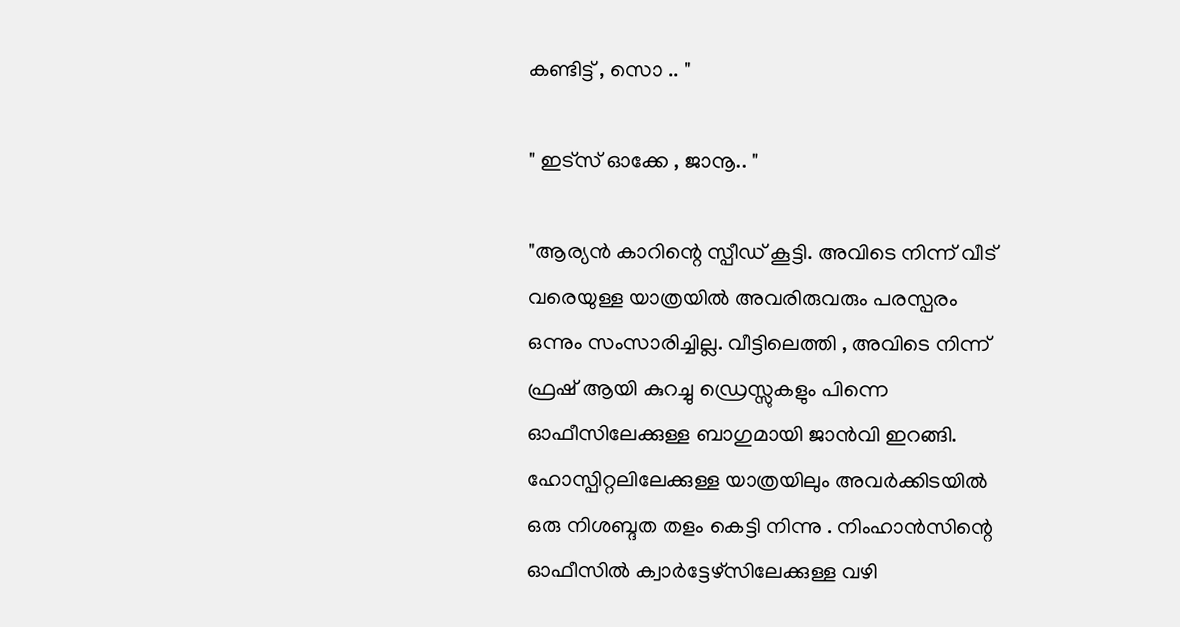കണ്ടിട്ട് , സൊ .. "

" ഇട്സ് ഓക്കേ , ജാനൂ.. "

"ആര്യൻ കാറിന്റെ സ്പീഡ് കൂട്ടി. അവിടെ നിന്ന് വീട് വരെയുള്ള യാത്രയിൽ അവരിരുവരും പരസ്പരം ഒന്നും സംസാരിച്ചില്ല. വീട്ടിലെത്തി , അവിടെ നിന്ന് ഫ്രഷ് ആയി കുറച്ചു ഡ്രെസ്സുകളും പിന്നെ ഓഫീസിലേക്കുള്ള ബാഗുമായി ജാൻവി ഇറങ്ങി. ഹോസ്പിറ്റലിലേക്കുള്ള യാത്രയിലും അവർക്കിടയിൽ ഒരു നിശബ്ദത തളം കെട്ടി നിന്നു . നിംഹാൻസിന്റെ ഓഫീസിൽ ക്വാർട്ടേഴ്സിലേക്കുള്ള വഴി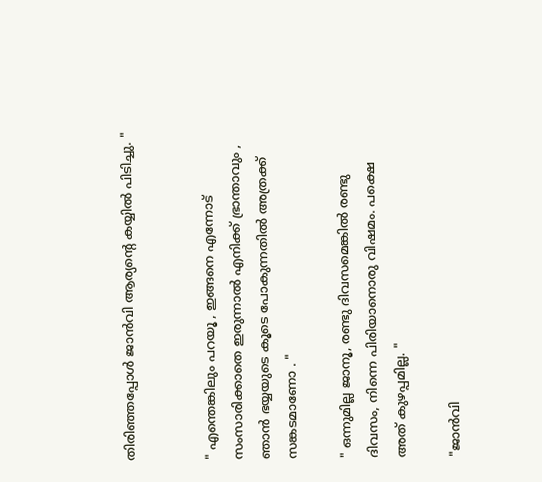തിരിഞ്ഞപ്പോൾ ജാൻവി ആര്യന്റെ കയ്യിൽ പിടിച്ചു. "


" എന്തെങ്കിലും പറയൂ , ഇങ്ങനെ എന്നോട് സംസാരിക്കാതെ ഇരുന്നാൽ എനിക്ക് ഭ്രാന്താവും , ഞാൻ ഭയ്യയുടെ കൂടെ പോകുന്നതിൽ അത്രക്ക് സങ്കടമാണോ . "

" ഒന്നുമില്ല ജാനൂ, രണ്ടു ദിവസമെങ്കിൽ രണ്ടു ദിവസം, നിന്നെ പിരിയാനൊരു വിഷമം. പക്ഷെ അത് കുഴപ്പമില്ല. "

"ജാൻവി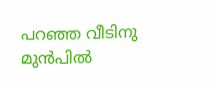പറഞ്ഞ വീടിനു മുൻപിൽ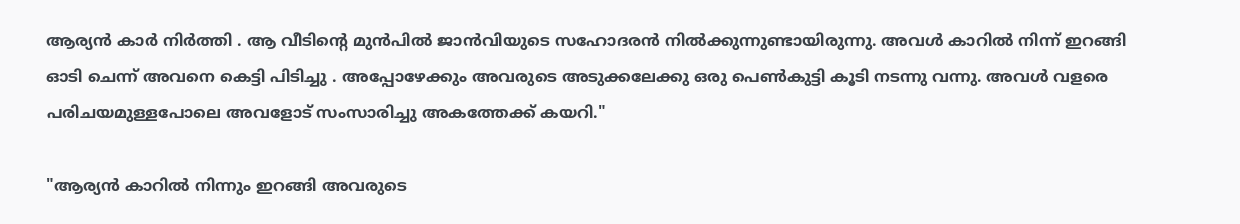ആര്യൻ കാർ നിർത്തി . ആ വീടിന്റെ മുൻപിൽ ജാൻവിയുടെ സഹോദരൻ നിൽക്കുന്നുണ്ടായിരുന്നു. അവൾ കാറിൽ നിന്ന് ഇറങ്ങി ഓടി ചെന്ന് അവനെ കെട്ടി പിടിച്ചു . അപ്പോഴേക്കും അവരുടെ അടുക്കലേക്കു ഒരു പെൺകുട്ടി കൂടി നടന്നു വന്നു. അവൾ വളരെ പരിചയമുള്ളപോലെ അവളോട് സംസാരിച്ചു അകത്തേക്ക് കയറി."

"ആര്യൻ കാറിൽ നിന്നും ഇറങ്ങി അവരുടെ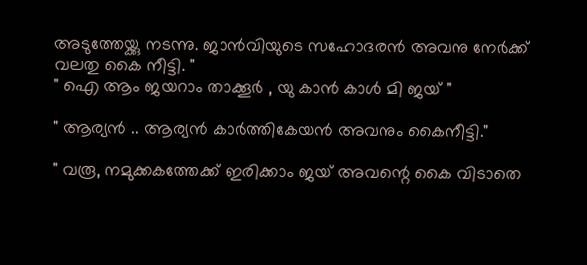അടുത്തേയ്ക്കു നടന്നു. ജാൻവിയുടെ സഹോദരൻ അവനു നേർക്ക് വലതു കൈ നീട്ടി. "
" ഐ ആം ജയറാം താക്കൂർ , യു കാൻ കാൾ മി ജയ് "

" ആര്യൻ .. ആര്യൻ കാർത്തികേയൻ അവനും കൈനീട്ടി."

" വരൂ, നമുക്കകത്തേക്ക് ഇരിക്കാം ജയ് അവന്റെ കൈ വിടാതെ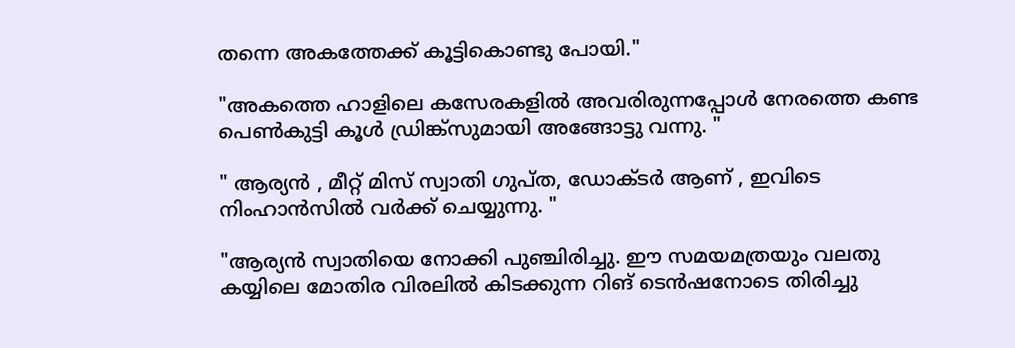തന്നെ അകത്തേക്ക് കൂട്ടികൊണ്ടു പോയി."

"അകത്തെ ഹാളിലെ കസേരകളിൽ അവരിരുന്നപ്പോൾ നേരത്തെ കണ്ട പെൺകുട്ടി കൂൾ ഡ്രിങ്ക്സുമായി അങ്ങോട്ടു വന്നു. "

" ആര്യൻ , മീറ്റ് മിസ് സ്വാതി ഗുപ്ത, ഡോക്ടർ ആണ് , ഇവിടെ നിംഹാൻസിൽ വർക്ക് ചെയ്യുന്നു. "

"ആര്യൻ സ്വാതിയെ നോക്കി പുഞ്ചിരിച്ചു. ഈ സമയമത്രയും വലതു കയ്യിലെ മോതിര വിരലിൽ കിടക്കുന്ന റിങ് ടെൻഷനോടെ തിരിച്ചു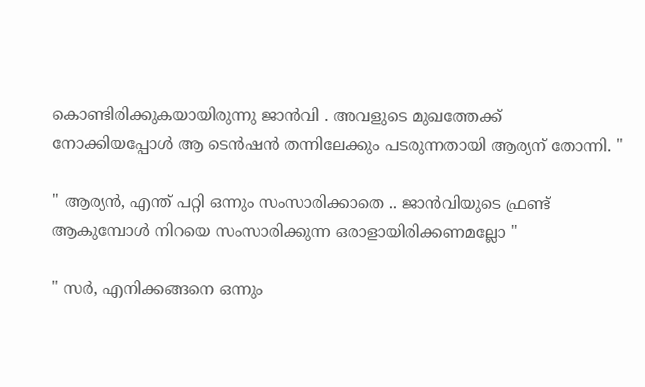കൊണ്ടിരിക്കുകയായിരുന്നു ജാൻവി . അവളുടെ മുഖത്തേക്ക് നോക്കിയപ്പോൾ ആ ടെൻഷൻ തന്നിലേക്കും പടരുന്നതായി ആര്യന് തോന്നി. "

" ആര്യൻ, എന്ത് പറ്റി ഒന്നും സംസാരിക്കാതെ .. ജാൻവിയുടെ ഫ്രണ്ട് ആകുമ്പോൾ നിറയെ സംസാരിക്കുന്ന ഒരാളായിരിക്കണമല്ലോ "

" സർ, എനിക്കങ്ങനെ ഒന്നും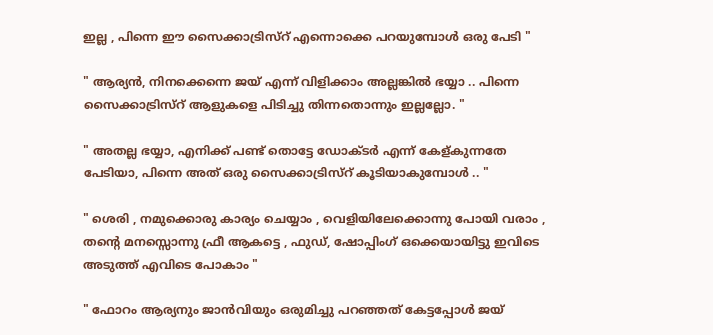ഇല്ല , പിന്നെ ഈ സൈക്കാട്രിസ്റ് എന്നൊക്കെ പറയുമ്പോൾ ഒരു പേടി "

" ആര്യൻ, നിനക്കെന്നെ ജയ് എന്ന് വിളിക്കാം അല്ലങ്കിൽ ഭയ്യാ .. പിന്നെ സൈക്കാട്രിസ്റ് ആളുകളെ പിടിച്ചു തിന്നതൊന്നും ഇല്ലല്ലോ. "

" അതല്ല ഭയ്യാ, എനിക്ക് പണ്ട് തൊട്ടേ ഡോക്ടർ എന്ന് കേള്കുന്നതേ പേടിയാ, പിന്നെ അത് ഒരു സൈക്കാട്രിസ്റ് കൂടിയാകുമ്പോൾ .. "

" ശെരി , നമുക്കൊരു കാര്യം ചെയ്യാം , വെളിയിലേക്കൊന്നു പോയി വരാം , തന്റെ മനസ്സൊന്നു ഫ്രീ ആകട്ടെ , ഫുഡ്, ഷോപ്പിംഗ് ഒക്കെയായിട്ടു ഇവിടെ അടുത്ത് എവിടെ പോകാം "

" ഫോറം ആര്യനും ജാൻവിയും ഒരുമിച്ചു പറഞ്ഞത് കേട്ടപ്പോൾ ജയ്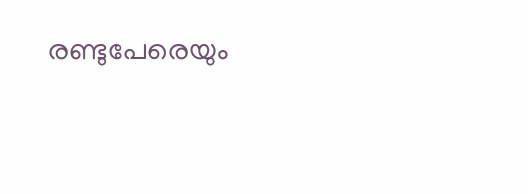രണ്ടുപേരെയും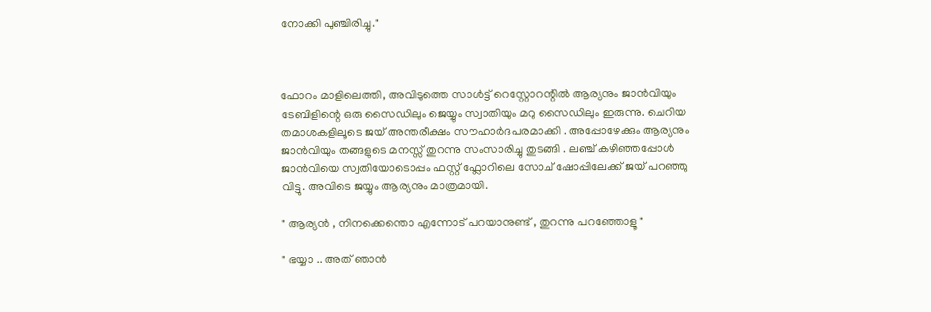നോക്കി പുഞ്ചിരിച്ചു."



ഫോറം മാളിലെത്തി, അവിടുത്തെ സാൾട്ട് റെസ്റ്റോറന്റിൽ ആര്യനും ജാൻവിയും ടേബിളിന്റെ ഒരു സൈഡിലും ജെയ്യും സ്വാതിയും മറു സൈഡിലും ഇരുന്നു. ചെറിയ തമാശകളിലൂടെ ജയ് അന്തരീക്ഷം സൗഹാർദപരമാക്കി . അപ്പോഴേക്കും ആര്യനും ജാൻവിയും തങ്ങളുടെ മനസ്സ് തുറന്നു സംസാരിച്ചു തുടങ്ങി . ലഞ്ച് കഴിഞ്ഞപ്പോൾ ജാൻവിയെ സ്വതിയോടൊപ്പം ഫസ്റ്റ് ഫ്ലോറിലെ സോച് ഷോപ്പിലേക്ക് ജയ് പറഞ്ഞു വിട്ടു. അവിടെ ജയ്യും ആര്യനും മാത്രമായി.

" ആര്യൻ , നിനക്കെന്തൊ എന്നോട് പറയാനുണ്ട് , തുറന്നു പറഞ്ഞോളൂ "

" ഭയ്യാ .. അത് ഞാൻ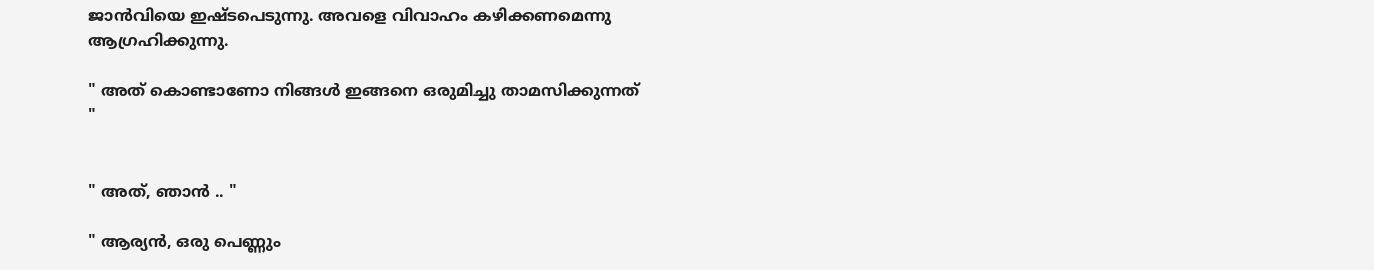ജാൻവിയെ ഇഷ്ടപെടുന്നു. അവളെ വിവാഹം കഴിക്കണമെന്നു ആഗ്രഹിക്കുന്നു.

" അത് കൊണ്ടാണോ നിങ്ങൾ ഇങ്ങനെ ഒരുമിച്ചു താമസിക്കുന്നത് "


" അത്, ഞാൻ .. "

" ആര്യൻ, ഒരു പെണ്ണും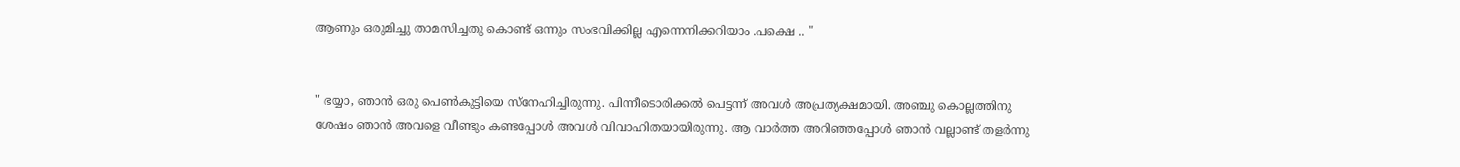ആണും ഒരുമിച്ചു താമസിച്ചതു കൊണ്ട് ഒന്നും സംഭവിക്കില്ല എന്നെനിക്കറിയാം .പക്ഷെ .. "


" ഭയ്യാ, ഞാൻ ഒരു പെൺകുട്ടിയെ സ്നേഹിച്ചിരുന്നു. പിന്നീടൊരിക്കൽ പെട്ടന്ന് അവൾ അപ്രത്യക്ഷമായി. അഞ്ചു കൊല്ലത്തിനു ശേഷം ഞാൻ അവളെ വീണ്ടും കണ്ടപ്പോൾ അവൾ വിവാഹിതയായിരുന്നു. ആ വാർത്ത അറിഞ്ഞപ്പോൾ ഞാൻ വല്ലാണ്ട് തളർന്നു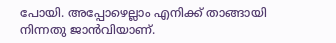പോയി. അപ്പോഴെല്ലാം എനിക്ക് താങ്ങായി നിന്നതു ജാൻവിയാണ്.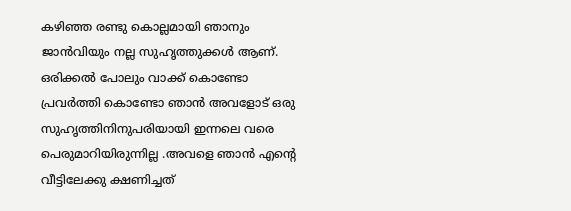കഴിഞ്ഞ രണ്ടു കൊല്ലമായി ഞാനും ജാൻവിയും നല്ല സുഹൃത്തുക്കൾ ആണ്. ഒരിക്കൽ പോലും വാക്ക് കൊണ്ടോ പ്രവർത്തി കൊണ്ടോ ഞാൻ അവളോട് ഒരു സുഹൃത്തിനിനുപരിയായി ഇന്നലെ വരെ പെരുമാറിയിരുന്നില്ല .അവളെ ഞാൻ എന്റെ വീട്ടിലേക്കു ക്ഷണിച്ചത്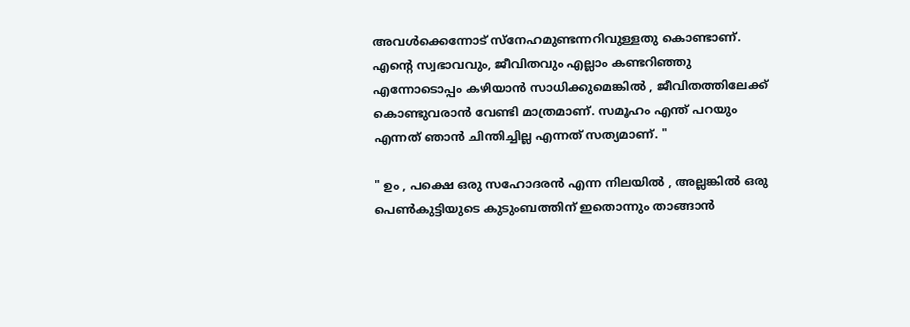അവൾക്കെന്നോട് സ്നേഹമുണ്ടന്നറിവുള്ളതു കൊണ്ടാണ്. എന്റെ സ്വഭാവവും, ജീവിതവും എല്ലാം കണ്ടറിഞ്ഞു എന്നോടൊപ്പം കഴിയാൻ സാധിക്കുമെങ്കിൽ , ജീവിതത്തിലേക്ക് കൊണ്ടുവരാൻ വേണ്ടി മാത്രമാണ്. സമൂഹം എന്ത് പറയും എന്നത് ഞാൻ ചിന്തിച്ചില്ല എന്നത് സത്യമാണ്. "

" ഉം , പക്ഷെ ഒരു സഹോദരൻ എന്ന നിലയിൽ , അല്ലങ്കിൽ ഒരു പെൺകുട്ടിയുടെ കുടുംബത്തിന് ഇതൊന്നും താങ്ങാൻ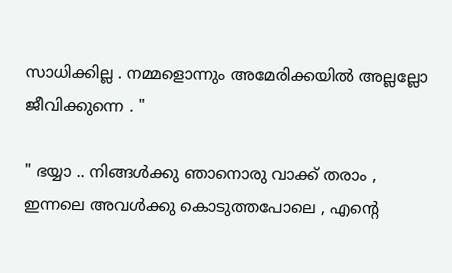സാധിക്കില്ല . നമ്മളൊന്നും അമേരിക്കയിൽ അല്ലല്ലോ ജീവിക്കുന്നെ . "

" ഭയ്യാ .. നിങ്ങൾക്കു ഞാനൊരു വാക്ക് തരാം , ഇന്നലെ അവൾക്കു കൊടുത്തപോലെ , എന്റെ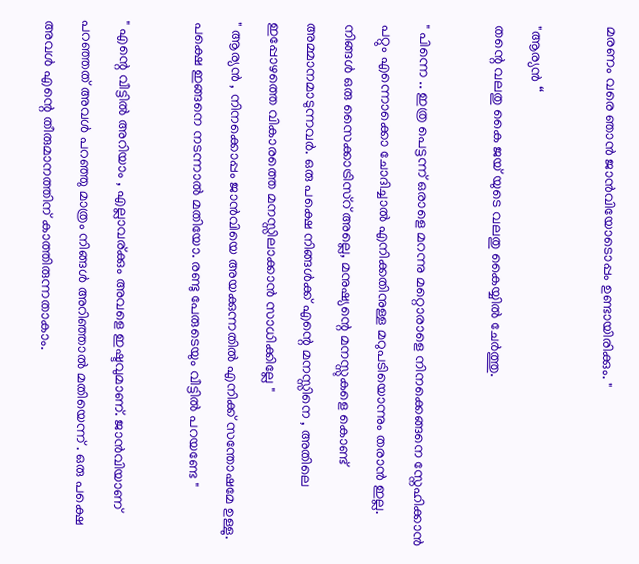മരണം വരെ ഞാൻ ജാൻവിയോടൊപ്പം ഉണ്ടായിരിക്കും. "

"ആര്യൻ “
തന്റെ വലതു കൈ ജയ് യുടെ വലതു കൈയ്യിൽ ചേർത്തു.

" പിന്നെ .. ഇത്ര പെട്ടന്ന് ഒരാളെ മറന്നു മറ്റൊരാളെ നിനക്കെങ്ങനെ സ്നേഹിക്കാൻ പറ്റും എന്നൊക്കൊ ചോദിച്ചാൽ എനിക്കതിനുള്ള മറുപടിയൊന്നും തരാൻ ഇല്ല. നിങ്ങൾ ഒരു സൈക്കാട്രിസ്റ് അല്ലെ, മനുഷ്യന്റെ മനസ്സുകളെ കൊണ്ട് അമ്മാനമാടുന്നവർ. ഒരു പക്ഷെ നിങ്ങൾക്ക് എന്റെ മനസ്സിനെ , അതിലെ ഇപ്പോഴത്തെ വികാരത്തെ മനസ്സിലാക്കാൻ സാധിക്കില്ലേ "
" ആര്യൻ , നിനക്കൊപ്പം ജാൻവിയെ അയക്കുന്നതിൽ എനിക്ക് സന്തോഷമേ ഉള്ളു. പക്ഷെ ഇങ്ങനെ നടന്നാൽ മതിയോ. രണ്ടു പേരുടെയും വീട്ടിൽ പറയണ്ടേ "

" എന്റെ വീട്ടിൽ അറിയാം , എല്ലാവര്ക്കും അവളെ ഇഷ്ടവുമാണ്. ജാൻവിയാണ് പറഞ്ഞത് അവൾ പറഞ്ഞു മാത്രം നിങ്ങൾ അറിഞ്ഞാൽ മതിയെന്ന് . ഒരു പക്ഷെ അവൾ എന്റെ തീരുമാനത്തിന് കാത്തിരുന്നതാകാം.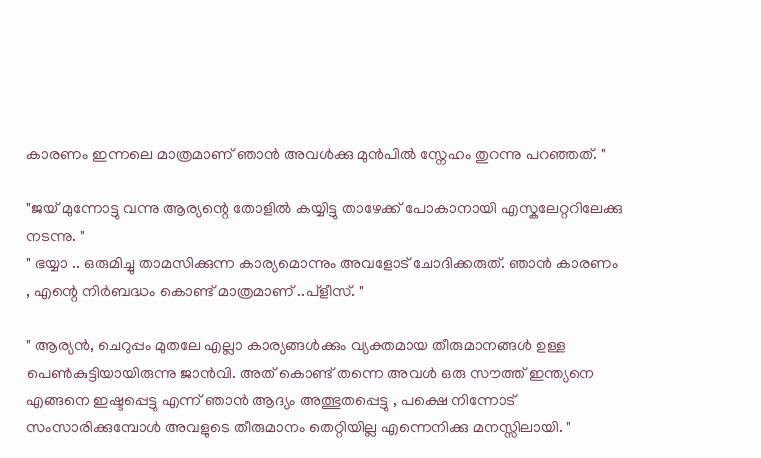കാരണം ഇന്നലെ മാത്രമാണ് ഞാൻ അവൾക്കു മുൻപിൽ സ്നേഹം തുറന്നു പറഞ്ഞത്. "

"ജയ് മുന്നോട്ടു വന്നു ആര്യന്റെ തോളിൽ കയ്യിട്ടു താഴേക്ക് പോകാനായി എസ്കലേറ്ററിലേക്കു നടന്നു. "
" ഭയ്യാ .. ഒരുമിച്ചു താമസിക്കുന്ന കാര്യമൊന്നും അവളോട് ചോദിക്കരുത്. ഞാൻ കാരണം , എന്റെ നിർബദ്ധം കൊണ്ട് മാത്രമാണ് ..പ്ളീസ്. "

" ആര്യൻ, ചെറുപ്പം മുതലേ എല്ലാ കാര്യങ്ങൾക്കും വ്യക്തമായ തീരുമാനങ്ങൾ ഉള്ള പെൺകുട്ടിയായിരുന്നു ജാൻവി. അത് കൊണ്ട് തന്നെ അവൾ ഒരു സൗത്ത് ഇന്ത്യനെ എങ്ങനെ ഇഷ്ടപ്പെട്ടു എന്ന് ഞാൻ ആദ്യം അത്ഭുതപ്പെട്ടു , പക്ഷെ നിന്നോട് സംസാരിക്കുമ്പോൾ അവളുടെ തീരുമാനം തെറ്റിയില്ല എന്നെനിക്കു മനസ്സിലായി. "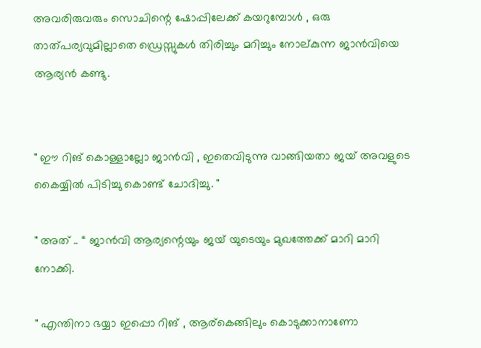അവരിരുവരും സൊചിന്റെ ഷോപ്പിലേക്ക് കയറുമ്പോൾ , ഒരു താത്പര്യവുമില്ലാതെ ഡ്രെസ്സുകൾ തിരിച്ചും മറിച്ചും നോല്കുന്ന ജാൻവിയെ ആര്യൻ കണ്ടു.


" ഈ റിങ് കൊള്ളാല്ലോ ജാൻവി , ഇതെവിടുന്നു വാങ്ങിയതാ ജയ് അവളുടെ കൈയ്യിൽ പിടിച്ചു കൊണ്ട് ചോദിച്ചു. "

" അത് .. “ ജാൻവി ആര്യന്റെയും ജയ് യുടെയും മുഖത്തേക്ക് മാറി മാറി നോക്കി.

" എന്തിനാ ഭയ്യാ ഇപ്പൊ റിങ് , ആര്കെങ്ങിലും കൊടുക്കാനാണോ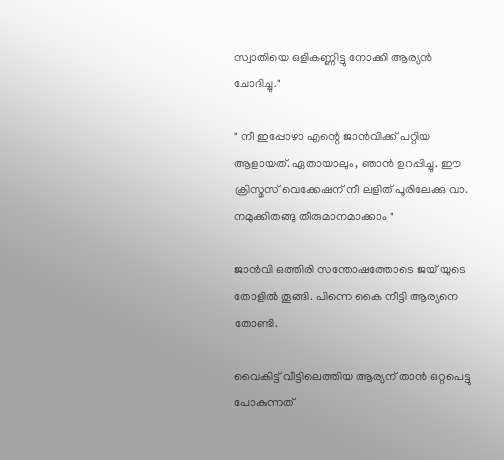സ്വാതിയെ ഒളികണ്ണിട്ടു നോക്കി ആര്യൻ ചോദിച്ചു."

" നീ ഇപ്പോഴാ എന്റെ ജാൻവിക്ക്‌ പറ്റിയ ആളായത്. ഏതായാലും, ഞാൻ ഉറപ്പിച്ചു. ഈ ക്രിസ്മസ് വെക്കേഷന് നീ ലളിത് പൂരിലേക്കു വാ. നമുക്കിതങ്ങു തീരുമാനമാക്കാം "

ജാൻവി ഒത്തിരി സന്തോഷത്തോടെ ജയ് യുടെ തോളിൽ തൂങ്ങി. പിന്നെ കൈ നീട്ടി ആര്യനെ തോണ്ടി.

വൈകിട്ട് വീട്ടിലെത്തിയ ആര്യന് താൻ ഒറ്റപെട്ടു പോകുന്നത്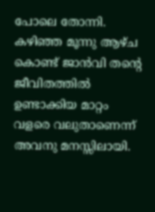പോലെ തോന്നി. കഴിഞ്ഞ മൂന്നു ആഴ്ച കൊണ്ട് ജാൻവി തന്റെ ജീവിതത്തിൽ ഉണ്ടാക്കിയ മാറ്റം വളരെ വലുതാണെന്ന് അവനു മനസ്സിലായി.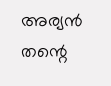അര്യൻ തന്റെ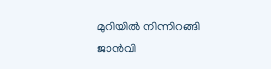മുറിയിൽ നിന്നിറങ്ങി ജാൻവി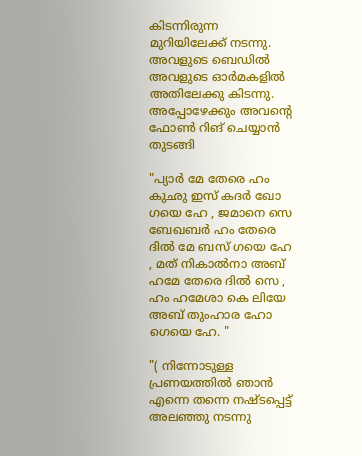കിടന്നിരുന്ന മുറിയിലേക്ക് നടന്നു. അവളുടെ ബെഡിൽ അവളുടെ ഓർമകളിൽ അതിലേക്കു കിടന്നു. അപ്പോഴേക്കും അവന്റെ ഫോൺ റിങ് ചെയ്യാൻ തുടങ്ങി

"പ്യാർ മേ തേരെ ഹം കുഛു ഇസ് കദർ ഖോ ഗയെ ഹേ , ജമാനെ സെ ബേഖബർ ഹം തേരെ ദിൽ മേ ബസ് ഗയെ ഹേ , മത് നികാൽനാ അബ് ഹമേ തേരെ ദിൽ സെ , ഹം ഹമേശാ കെ ലിയേ അബ് തുംഹാര ഹോ ഗെയെ ഹേ. "

"( നിന്നോടുള്ള പ്രണയത്തിൽ ഞാൻ എന്നെ തന്നെ നഷ്ടപ്പെട്ട് അലഞ്ഞു നടന്നു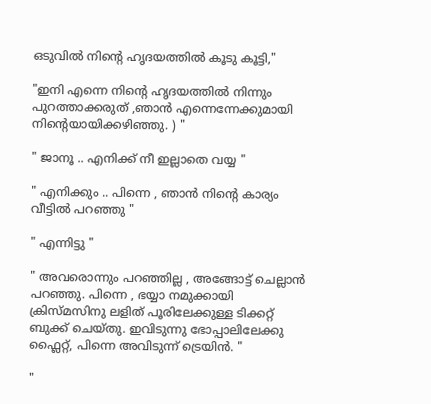ഒടുവിൽ നിന്റെ ഹൃദയത്തിൽ കൂടു കൂട്ടി,"

"ഇനി എന്നെ നിന്റെ ഹൃദയത്തിൽ നിന്നും പുറത്താക്കരുത് ,ഞാൻ എന്നെന്നേക്കുമായി നിന്റെയായിക്കഴിഞ്ഞു. ) "

" ജാനൂ .. എനിക്ക് നീ ഇല്ലാതെ വയ്യ "

" എനിക്കും .. പിന്നെ , ഞാൻ നിന്റെ കാര്യം വീട്ടിൽ പറഞ്ഞു "

" എന്നിട്ടു "

" അവരൊന്നും പറഞ്ഞില്ല , അങ്ങോട്ട് ചെല്ലാൻ പറഞ്ഞു. പിന്നെ , ഭയ്യാ നമുക്കായി ക്രിസ്മസിനു ലളിത് പൂരിലേക്കുള്ള ടിക്കറ്റ് ബുക്ക് ചെയ്തു. ഇവിടുന്നു ഭോപ്പാലിലേക്കു ഫ്ലൈറ്റ്, പിന്നെ അവിടുന്ന് ട്രെയിൻ. "

"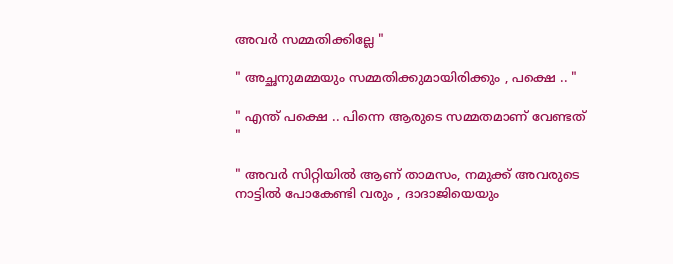അവർ സമ്മതിക്കില്ലേ "

" അച്ഛനുമമ്മയും സമ്മതിക്കുമായിരിക്കും , പക്ഷെ .. "

" എന്ത് പക്ഷെ .. പിന്നെ ആരുടെ സമ്മതമാണ് വേണ്ടത് "

" അവർ സിറ്റിയിൽ ആണ് താമസം, നമുക്ക് അവരുടെ നാട്ടിൽ പോകേണ്ടി വരും , ദാദാജിയെയും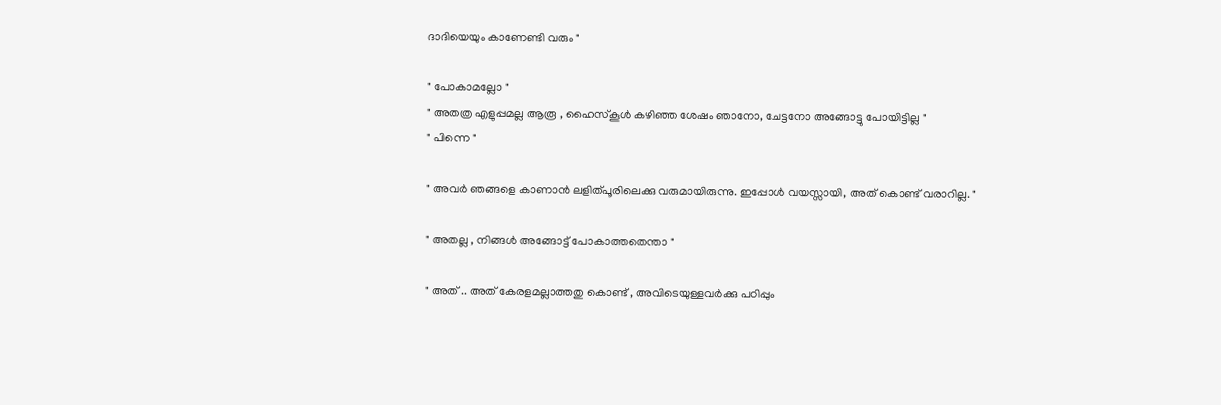ദാദിയെയും കാണേണ്ടി വരും "

" പോകാമല്ലോ "
" അതത്ര എളുപ്പമല്ല ആരൂ , ഹൈസ്കൂൾ കഴിഞ്ഞ ശേഷം ഞാനോ, ചേട്ടനോ അങ്ങോട്ടു പോയിട്ടില്ല "
" പിന്നെ "

" അവർ ഞങ്ങളെ കാണാൻ ലളിത്പൂരിലെക്കു വരുമായിരുന്നു. ഇപ്പോൾ വയസ്സായി, അത് കൊണ്ട് വരാറില്ല. "

" അതല്ല , നിങ്ങൾ അങ്ങോട്ട് പോകാത്തതെന്താ "

" അത് .. അത് കേരളമല്ലാത്തതു കൊണ്ട് , അവിടെയുള്ളവർക്കു പഠിപ്പും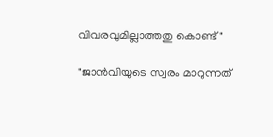വിവരവുമില്ലാത്തതു കൊണ്ട് "

"ജാൻവിയുടെ സ്വരം മാറുന്നത്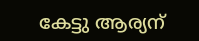കേട്ടു ആര്യന്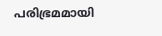പരിഭ്രമമായി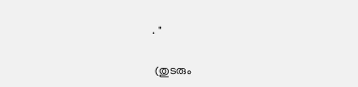. "

 (തുടരും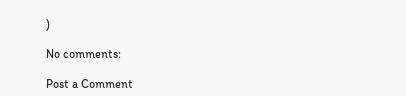)

No comments:

Post a Comment